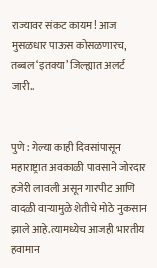राज्यावर संकट कायम! आज मुसळधार पाऊस कोसळणारच, तब्बल ‘इतक्या’ जिल्ह्यात अलर्ट जारी..


पुणे : गेल्या काही दिवसांपासून महाराष्ट्रात अवकाळी पावसाने जोरदार हजेरी लावली असून गारपीट आणि वादळी वाऱ्यामुळे शेतीचे मोठे नुकसान झाले आहे.त्यामध्येच आजही भारतीय हवामान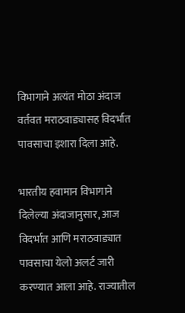विभागाने अत्यंत मोठा अंदाज वर्तवत मराठवाड्यासह विदर्भात पावसाचा इशारा दिला आहे.

भारतीय हवामान विभागाने दिलेल्या अंदाजानुसार, आज विदर्भात आणि मराठवाड्यात पावसाचा येलो अलर्ट जारी करण्यात आला आहे. राज्यातील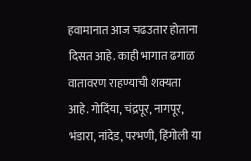हवामानात आज चढउतार होताना दिसत आहे. काही भागात ढगाळ वातावरण राहण्याची शक्यता आहे. गोदिंया, चंद्रपूर, नागपूर, भंडारा, नांदेड, परभणी, हिंगोली या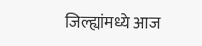जिल्ह्यांमध्ये आज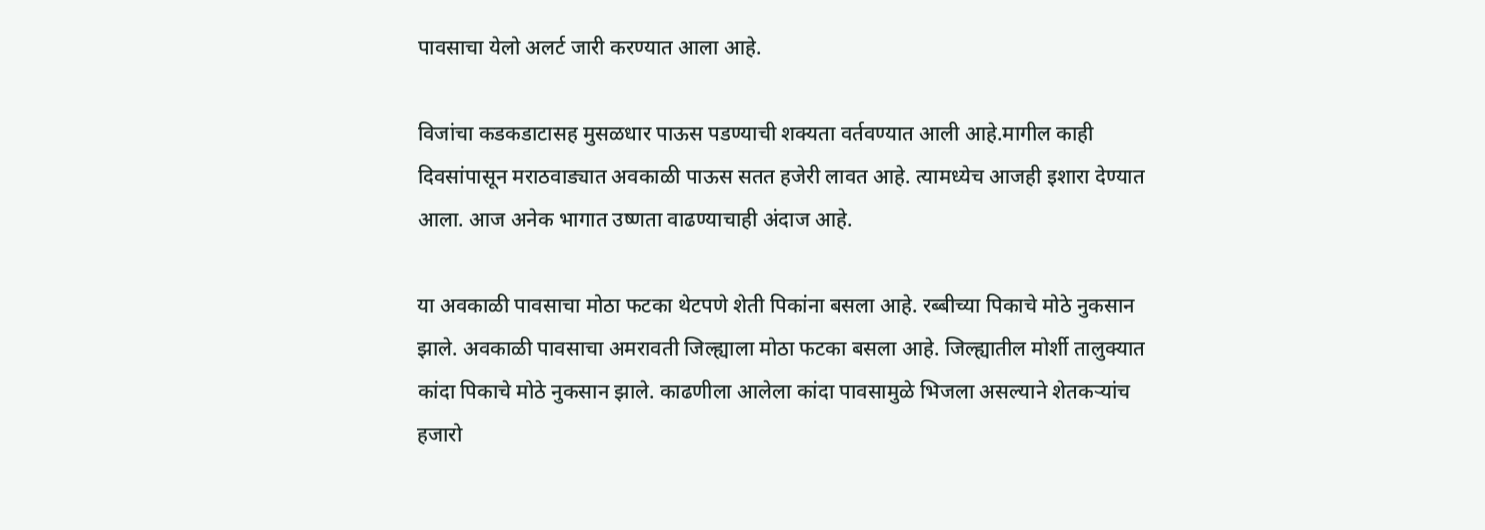पावसाचा येलो अलर्ट जारी करण्यात आला आहे.

विजांचा कडकडाटासह मुसळधार पाऊस पडण्याची शक्यता वर्तवण्यात आली आहे.मागील काही दिवसांपासून मराठवाड्यात अवकाळी पाऊस सतत हजेरी लावत आहे. त्यामध्येच आजही इशारा देण्यात आला. आज अनेक भागात उष्णता वाढण्याचाही अंदाज आहे.

या अवकाळी पावसाचा मोठा फटका थेटपणे शेती पिकांना बसला आहे. रब्बीच्या पिकाचे मोठे नुकसान झाले. अवकाळी पावसाचा अमरावती जिल्ह्याला मोठा फटका बसला आहे. जिल्ह्यातील मोर्शी तालुक्यात कांदा पिकाचे मोठे नुकसान झाले. काढणीला आलेला कांदा पावसामुळे भिजला असल्याने शेतकऱ्यांच हजारो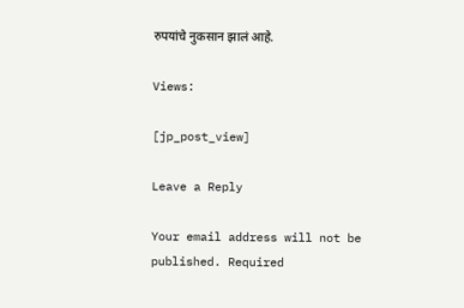रुपयांचे नुकसान झालं आहे.

Views:

[jp_post_view]

Leave a Reply

Your email address will not be published. Required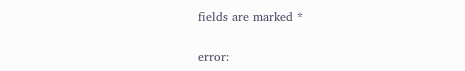fields are marked *

error: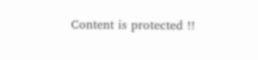Content is protected !!